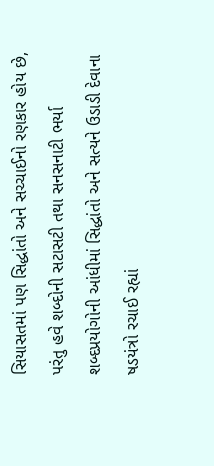સિયાસતમાં પણ સિદ્ધાંતો અને સચ્ચાઈનો રણકાર હોય છે, પરંતુ હવે શબ્દોની સટાસટી તથા સનસનાટી ભર્યા શબ્દપ્રયોગોની આંધીમાં સિદ્ધાંતો અને સત્યને ઉડાડી દેવાના ષડયંત્રો રચાઈ રહ્યાં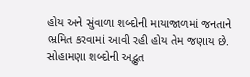હોય અને સુંવાળા શબ્દોની માયાજાળમાં જનતાને ભ્રમિત કરવામાં આવી રહી હોય તેમ જણાય છે. સોહામણા શબ્દોની અદ્ભુત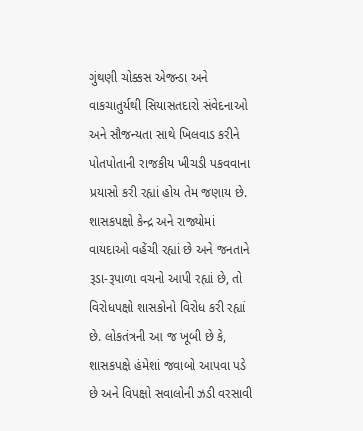ગુંથણી ચોક્કસ એજન્ડા અને વાકચાતુર્યથી સિયાસતદારો સંવેદનાઓ અને સૌજન્યતા સાથે ખિલવાડ કરીને પોતપોતાની રાજકીય ખીચડી પકવવાના પ્રયાસો કરી રહ્યાં હોય તેમ જણાય છે.
શાસકપક્ષો કેન્દ્ર અને રાજ્યોમાં વાયદાઓ વહેંચી રહ્યાં છે અને જનતાને રૂડા-રૂપાળા વચનો આપી રહ્યાં છે, તો વિરોધપક્ષો શાસકોનો વિરોધ કરી રહ્યાં છે. લોકતંત્રની આ જ ખૂબી છે કે, શાસકપક્ષે હંમેશાં જવાબો આપવા પડે છે અને વિપક્ષો સવાલોની ઝડી વરસાવી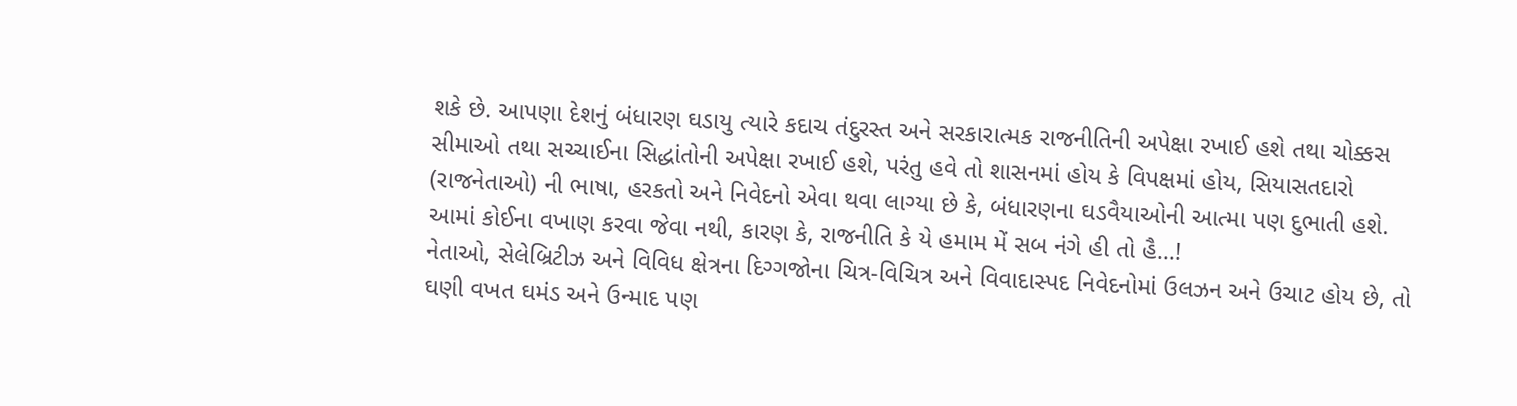શકે છે. આપણા દેશનું બંધારણ ઘડાયુ ત્યારે કદાચ તંદુરસ્ત અને સરકારાત્મક રાજનીતિની અપેક્ષા રખાઈ હશે તથા ચોક્કસ સીમાઓ તથા સચ્ચાઈના સિદ્ધાંતોની અપેક્ષા રખાઈ હશે, પરંતુ હવે તો શાસનમાં હોય કે વિપક્ષમાં હોય, સિયાસતદારો (રાજનેતાઓ) ની ભાષા, હરકતો અને નિવેદનો એવા થવા લાગ્યા છે કે, બંધારણના ઘડવૈયાઓની આત્મા પણ દુભાતી હશે. આમાં કોઈના વખાણ કરવા જેવા નથી, કારણ કે, રાજનીતિ કે યે હમામ મેં સબ નંગે હી તો હૈ...!
નેતાઓ, સેલેબ્રિટીઝ અને વિવિધ ક્ષેત્રના દિગ્ગજોના ચિત્ર-વિચિત્ર અને વિવાદાસ્પદ નિવેદનોમાં ઉલઝન અને ઉચાટ હોય છે, તો ઘણી વખત ઘમંડ અને ઉન્માદ પણ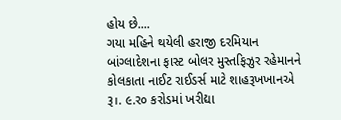હોય છે....
ગયા મહિને થયેલી હરાજી દરમિયાન બાંગ્લાદેશના ફાસ્ટ બોલર મુસ્તફિઝુર રહેમાનને કોલકાતા નાઈટ રાઈડર્સ માટે શાહરૂખખાનએ રૂ।. ૯.ર૦ કરોડમાં ખરીદ્યા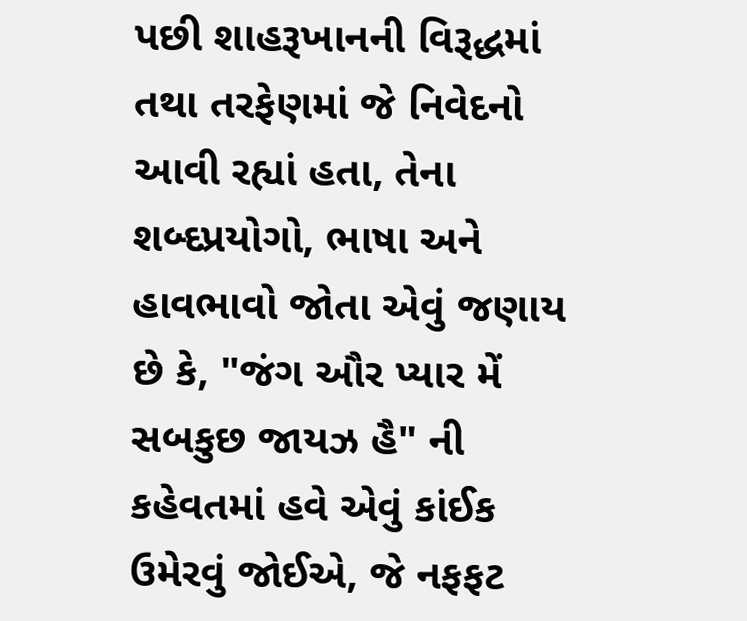પછી શાહરૂખાનની વિરૂદ્ધમાં તથા તરફેણમાં જે નિવેદનો આવી રહ્યાં હતા, તેના શબ્દપ્રયોગો, ભાષા અને હાવભાવો જોતા એવું જણાય છે કે, "જંગ ઔર પ્યાર મેં સબકુછ જાયઝ હૈ" ની કહેવતમાં હવે એવું કાંઈક ઉમેરવું જોઈએ, જે નફફટ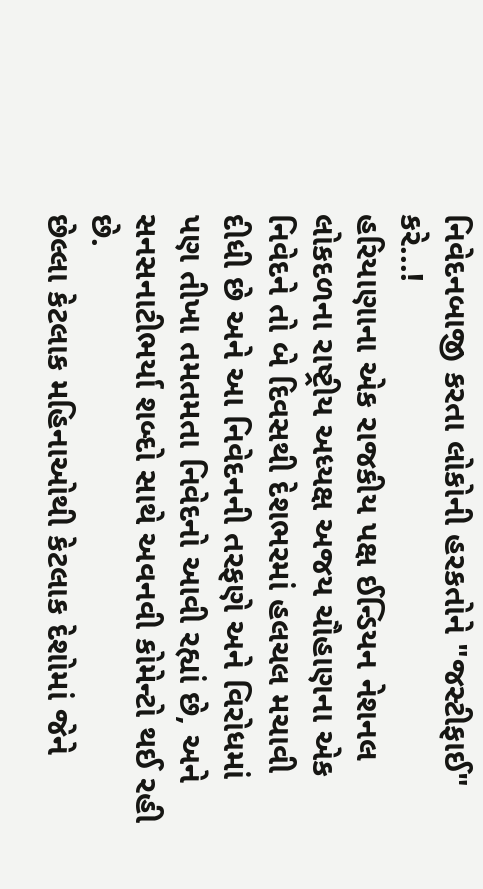નિવેદનબાજી કરતા લોકોની હરકતોને "જસ્ટીફાઈ" કરે...!
હરિયાણાના એક રાજકીય પક્ષ ઈન્ડિયન નેશનલ લોકદળના રાષ્ટ્રીય અધ્યક્ષ અજય ચૌહાણના એક નિવેદને તો બે દિવસથી દેશભરમાં હલચલ મચાવી દીધી છે અને આ નિવેદનની તરફણે અને વિરોધમાં પણ તીખા તમતમતા નિવેદનો આવી રહ્યાં છે, અને સનસનાટીભર્યા શબ્દો સાથે અવનવી કોમેન્ટો થઈ રહી છે.
છેલ્લા કેટલાક મહિનાઓથી કેટલાક દેશોમાં જેને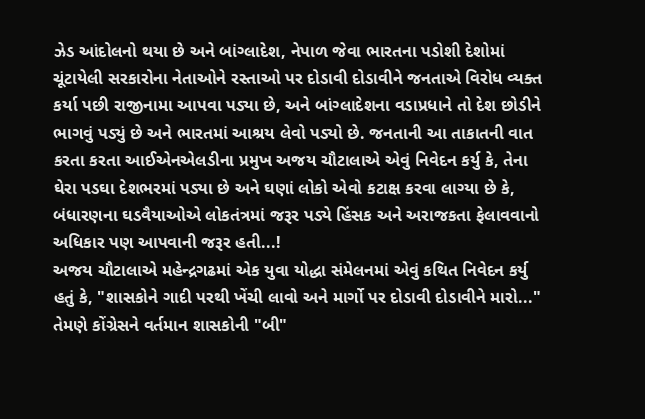ઝેડ આંદોલનો થયા છે અને બાંગ્લાદેશ, નેપાળ જેવા ભારતના પડોશી દેશોમાં ચૂંટાયેલી સરકારોના નેતાઓને રસ્તાઓ પર દોડાવી દોડાવીને જનતાએ વિરોધ વ્યક્ત કર્યા પછી રાજીનામા આપવા પડ્યા છે, અને બાંગ્લાદેશના વડાપ્રધાને તો દેશ છોડીને ભાગવું પડ્યું છે અને ભારતમાં આશ્રય લેવો પડ્યો છે. જનતાની આ તાકાતની વાત કરતા કરતા આઈએનએલડીના પ્રમુખ અજય ચૌટાલાએ એવું નિવેદન કર્યુ કે, તેના ઘેરા પડઘા દેશભરમાં પડ્યા છે અને ઘણાં લોકો એવો કટાક્ષ કરવા લાગ્યા છે કે, બંધારણના ઘડવૈયાઓએ લોકતંત્રમાં જરૂર પડ્યે હિંસક અને અરાજકતા ફેલાવવાનો અધિકાર પણ આપવાની જરૂર હતી...!
અજય ચૌટાલાએ મહેન્દ્રગઢમાં એક યુવા યોદ્ધા સંમેલનમાં એવું કથિત નિવેદન કર્યુ હતું કે, "શાસકોને ગાદી પરથી ખેંચી લાવો અને માર્ગો પર દોડાવી દોડાવીને મારો..."
તેમણે કોંગ્રેસને વર્તમાન શાસકોની "બી"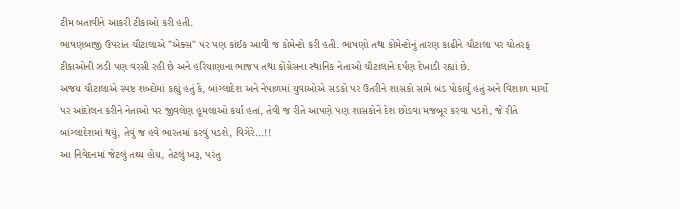ટીમ બતાવીને આકરી ટીકાઓ કરી હતી.
ભાષણબાજી ઉપરાંત ચૌટાલાએ "એક્સ" પર પણ કાંઈક આવી જ કોમેન્ટો કરી હતી. ભાષણો તથા કોમેન્ટોનું તારણ કાઢીને ચૌટાલા પર ચોતરફ ટીકાઓની ઝડી પણ વરસી રહી છે અને હરિયાણાના ભાજપ તથા કોંગ્રેસના સ્થાનિક નેતાઓ ચૌટાલાને દર્પણ દેખાડી રહ્યાં છે.
અજય ચૌટાલાએ સ્પષ્ટ શબ્દોમાં કહ્યું હતું કે, બાંગ્લાદેશ અને નેપાળમાં યુવાઓએ સડકો પર ઉતરીને શાસકો સામે બંડ પોકાર્યુ હતું અને વિશાળ માર્ગો પર આંદોલન કરીને નેતાઓ પર જીવલેણ હૂમલાઓ કર્યા હતાં, તેવી જ રીતે આપણે પણ શાસકોને દેશ છોડવા મજબૂર કરવા પડશે, જે રીતે બાંગ્લાદેશમાં થયું, તેવું જ હવે ભારતમાં કરવું પડશે, વિગેરે...!!
આ નિવેદનમાં જેટલું તથ્ય હોય, તેટલું ખરૂ, પરંતુ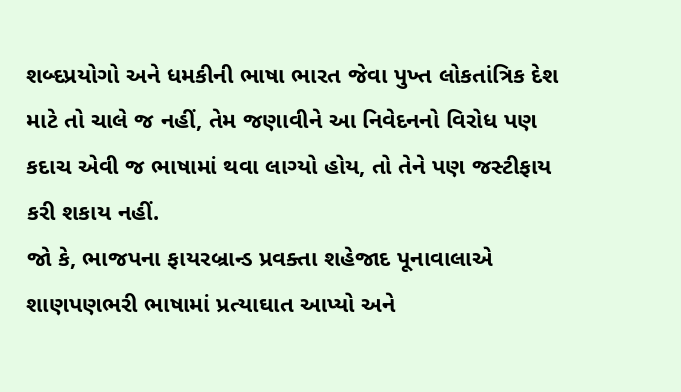શબ્દપ્રયોગો અને ધમકીની ભાષા ભારત જેવા પુખ્ત લોકતાંત્રિક દેશ માટે તો ચાલે જ નહીં, તેમ જણાવીને આ નિવેદનનો વિરોધ પણ કદાચ એવી જ ભાષામાં થવા લાગ્યો હોય, તો તેને પણ જસ્ટીફાય કરી શકાય નહીં.
જો કે, ભાજપના ફાયરબ્રાન્ડ પ્રવક્તા શહેજાદ પૂનાવાલાએ શાણપણભરી ભાષામાં પ્રત્યાઘાત આપ્યો અને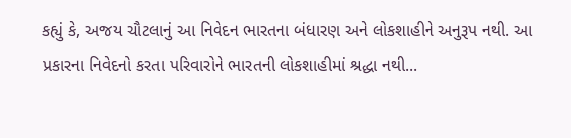કહ્યું કે, અજય ચૌટલાનું આ નિવેદન ભારતના બંધારણ અને લોકશાહીને અનુરૂપ નથી. આ પ્રકારના નિવેદનો કરતા પરિવારોને ભારતની લોકશાહીમાં શ્રદ્ધા નથી...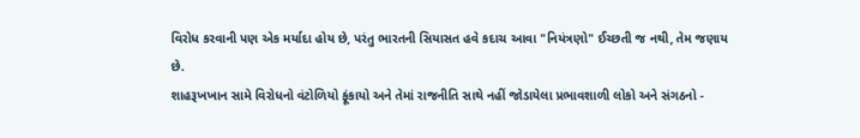વિરોધ કરવાની પણ એક મર્યાદા હોય છે, પરંતુ ભારતની સિયાસત હવે કદાચ આવા "નિયંત્રણો" ઈચ્છતી જ નથી, તેમ જણાય છે.
શાહરૂખખાન સામે વિરોધનો વંટોળિયો ફૂંકાયો અને તેમાં રાજનીતિ સાથે નહીં જોડાયેલા પ્રભાવશાળી લોકો અને સંગઠનો -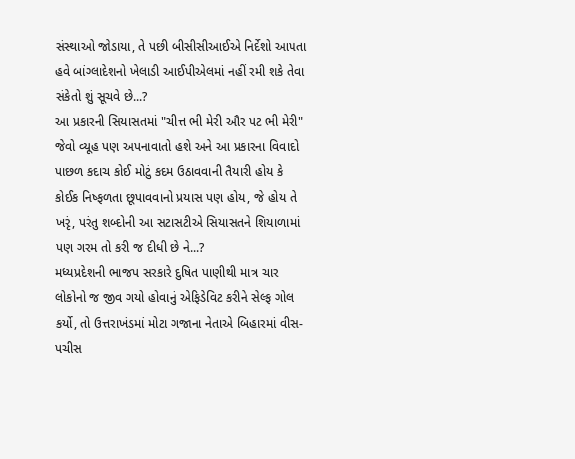સંસ્થાઓ જોડાયા, તે પછી બીસીસીઆઈએ નિર્દેશો આ૫તા હવે બાંગ્લાદેશનો ખેલાડી આઈપીએલમાં નહીં રમી શકે તેવા સંકેતો શું સૂચવે છે...?
આ પ્રકારની સિયાસતમાં "ચીત્ત ભી મેરી ઔર પટ ભી મેરી" જેવો વ્યૂહ પણ અપનાવાતો હશે અને આ પ્રકારના વિવાદો પાછળ કદાચ કોઈ મોટું કદમ ઉઠાવવાની તૈયારી હોય કે કોઈક નિષ્ફળતા છૂપાવવાનો પ્રયાસ પણ હોય, જે હોય તે ખરૃં, પરંતુ શબ્દોની આ સટાસટીએ સિયાસતને શિયાળામાં પણ ગરમ તો કરી જ દીધી છે ને...?
મધ્યપ્રદેશની ભાજપ સરકારે દુષિત પાણીથી માત્ર ચાર લોકોનો જ જીવ ગયો હોવાનું એફિડેવિટ કરીને સેલ્ફ ગોલ કર્યો, તો ઉત્તરાખંડમાં મોટા ગજાના નેતાએ બિહારમાં વીસ-પચીસ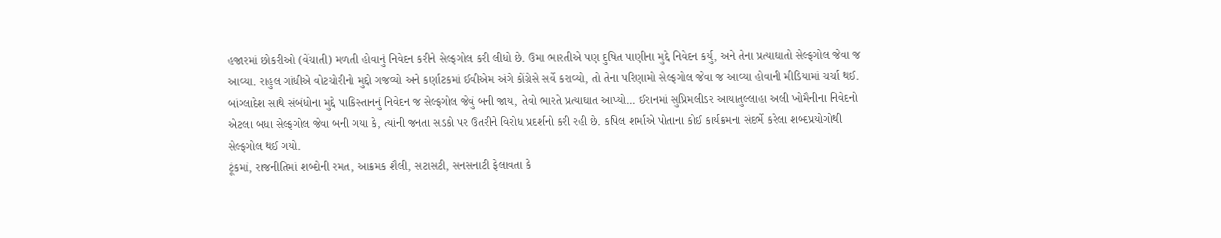હજારમાં છોકરીઓ (વેંચાતી) મળતી હોવાનું નિવેદન કરીને સેલ્ફગોલ કરી લીધો છે. ઉમા ભારતીએ પણ દુષિત પાણીના મુદ્દે નિવેદન કર્યુ, અને તેના પ્રત્યાઘાતો સેલ્ફગોલ જેવા જ આવ્યા. રાહુલ ગાંધીએ વોટચોરીનો મુદ્દો ગજવ્યો અને કર્ણાટકમાં ઈવીએમ અંગે કોંગ્રેસે સર્વે કરાવ્યો, તો તેના પરિણામો સેલ્ફગોલ જેવા જ આવ્યા હોવાની મીડિયામાં ચર્ચા થઈ. બાંગ્લાદેશ સાથે સંબંધોના મુદ્દે પાકિસ્તાનનું નિવેદન જ સેલ્ફગોલ જેવું બની જાય, તેવો ભારતે પ્રત્યાઘાત આપ્યો... ઈરાનમાં સુપ્રિમલીડર આયાતુલ્લાહા અલી ખોમૈનીના નિવેદનો એટલા બધા સેલ્ફગોલ જેવા બની ગયા કે, ત્યાંની જનતા સડકો પર ઉતરીને વિરોધ પ્રદર્શનો કરી રહી છે. કપિલ શર્માએ પોતાના કોઈ કાર્યક્રમના સંદર્ભે કરેલા શબ્દપ્રયોગોથી સેલ્ફગોલ થઈ ગયો.
ટૂંકમાં, રાજનીતિમાં શબ્દોની રમત, આક્રમક શૈલી, સટાસટી, સનસનાટી ફેલાવતા કે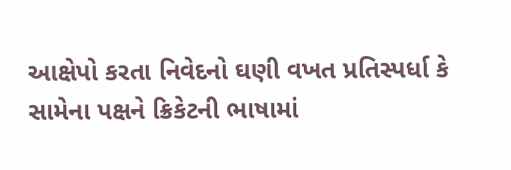આક્ષેપો કરતા નિવેદનો ઘણી વખત પ્રતિસ્પર્ધા કે સામેના પક્ષને ક્રિકેટની ભાષામાં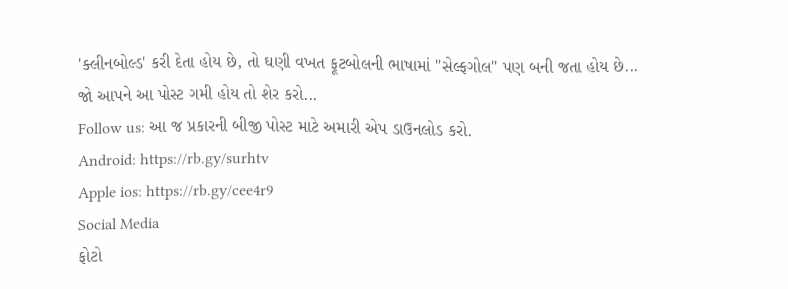'ક્લીનબોલ્ડ' કરી દેતા હોય છે, તો ઘણી વખત ફૂટબોલની ભાષામાં "સેલ્ફગોલ" પણ બની જતા હોય છે...
જો આપને આ પોસ્ટ ગમી હોય તો શેર કરો...
Follow us: આ જ પ્રકારની બીજી પોસ્ટ માટે અમારી એપ ડાઉનલોડ કરો.
Android: https://rb.gy/surhtv
Apple ios: https://rb.gy/cee4r9
Social Media
ફોટો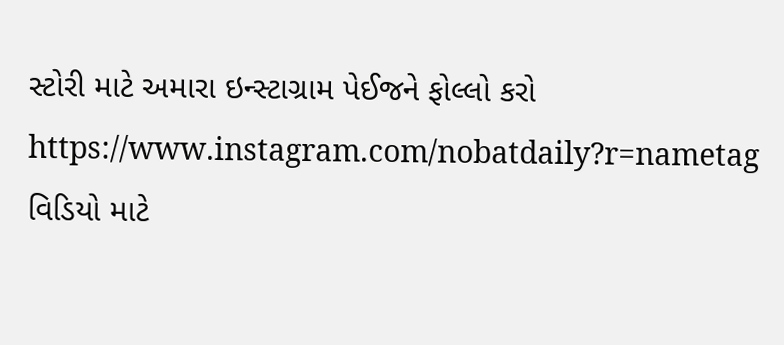સ્ટોરી માટે અમારા ઇન્સ્ટાગ્રામ પેઈજને ફોલ્લો કરો
https://www.instagram.com/nobatdaily?r=nametag
વિડિયો માટે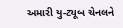અમારી યુ-ટ્યૂબ ચેનલને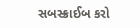સબસ્ક્રાઈબ કરો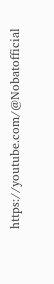https://youtube.com/@Nobatofficial